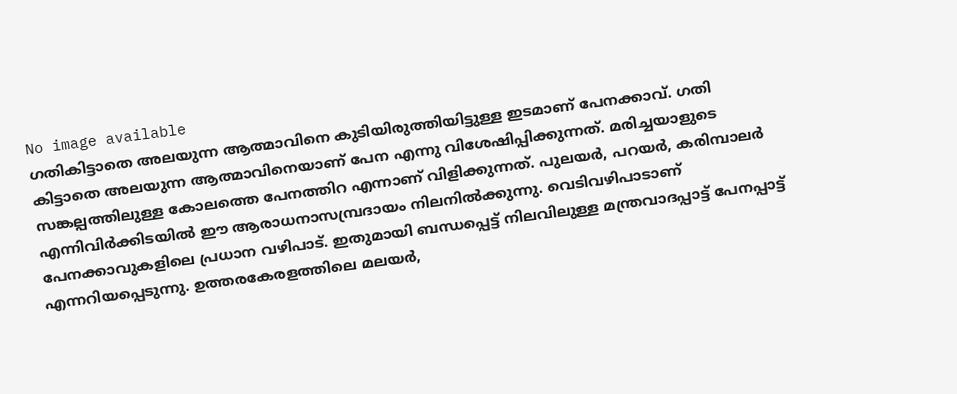No image available
ഗതികിട്ടാതെ അലയുന്ന ആത്മാവിനെ കുടിയിരുത്തിയിട്ടുള്ള ഇടമാണ് പേനക്കാവ്. ഗതി കിട്ടാതെ അലയുന്ന ആത്മാവിനെയാണ് പേന എന്നു വിശേഷിപ്പിക്കുന്നത്. മരിച്ചയാളുടെ സങ്കല്പത്തിലുള്ള കോലത്തെ പേനത്തിറ എന്നാണ് വിളിക്കുന്നത്. പുലയർ, പറയർ, കരിമ്പാലർ എന്നിവിർക്കിടയിൽ ഈ ആരാധനാസമ്പ്രദായം നിലനിൽക്കുന്നു. വെടിവഴിപാടാണ് പേനക്കാവുകളിലെ പ്രധാന വഴിപാട്. ഇതുമായി ബന്ധപ്പെട്ട് നിലവിലുള്ള മന്ത്രവാദപ്പാട്ട് പേനപ്പാട്ട് എന്നറിയപ്പെടുന്നു. ഉത്തരകേരളത്തിലെ മലയർ,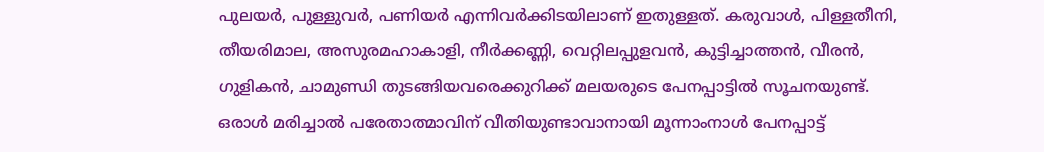പുലയർ, പുള്ളുവർ, പണിയർ എന്നിവർക്കിടയിലാണ് ഇതുള്ളത്. കരുവാൾ, പിള്ളതീനി, തീയരിമാല, അസുരമഹാകാളി, നീർക്കണ്ണി, വെറ്റിലപ്പുളവൻ, കുട്ടിച്ചാത്തൻ, വീരൻ, ഗുളികൻ, ചാമുണ്ഡി തുടങ്ങിയവരെക്കുറിക്ക് മലയരുടെ പേനപ്പാട്ടിൽ സൂചനയുണ്ട്. ഒരാൾ മരിച്ചാൽ പരേതാത്മാവിന് വീതിയുണ്ടാവാനായി മൂന്നാംനാൾ പേനപ്പാട്ട്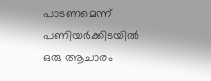പാടണമെന്ന് പണിയർക്കിടയിൽ ഒരു ആചാരം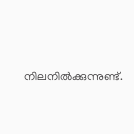നിലനിൽക്കുന്നുണ്ട്.